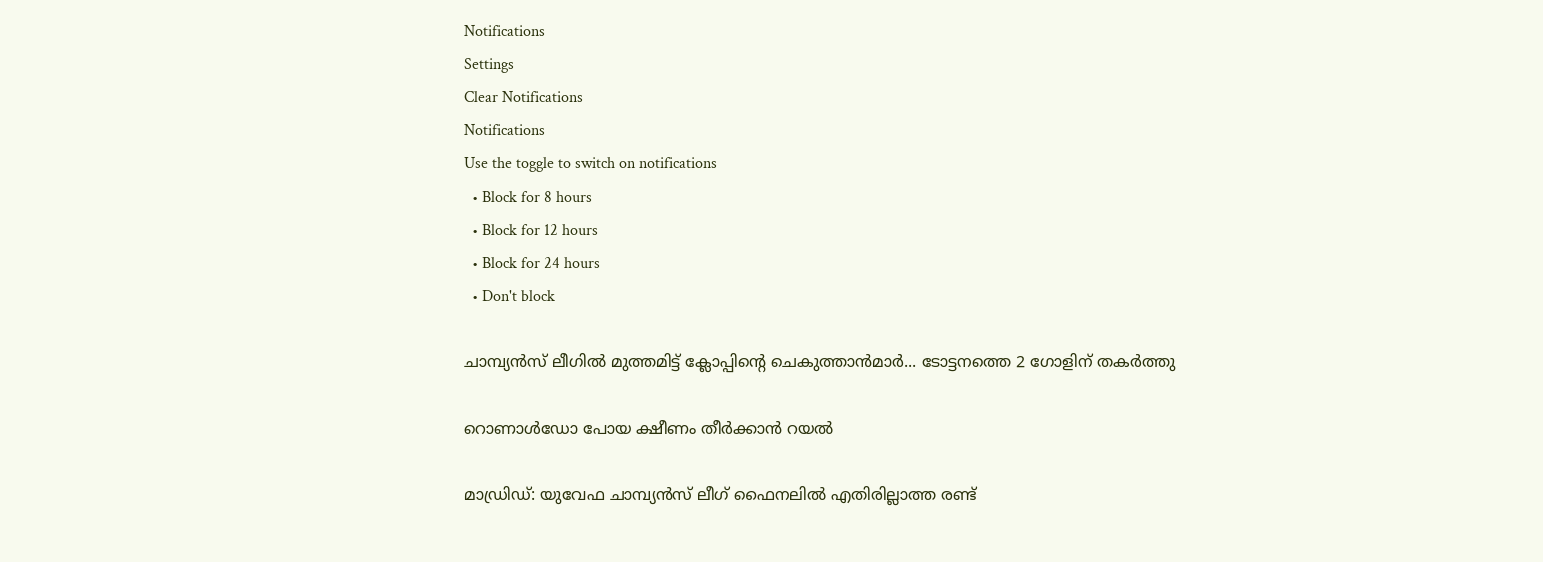Notifications
Settings
Clear Notifications
Notifications
Use the toggle to switch on notifications
  • Block for 8 hours
  • Block for 12 hours
  • Block for 24 hours
  • Don't block

ചാമ്പ്യന്‍സ് ലീഗില്‍ മുത്തമിട്ട് ക്ലോപ്പിന്റെ ചെകുത്താന്‍മാര്‍... ടോട്ടനത്തെ 2 ഗോളിന് തകര്‍ത്തു

റൊണാൾഡോ പോയ ക്ഷീണം തീർക്കാൻ റയൽ

മാഡ്രിഡ്: യുവേഫ ചാമ്പ്യന്‍സ് ലീഗ് ഫൈനലില്‍ എതിരില്ലാത്ത രണ്ട്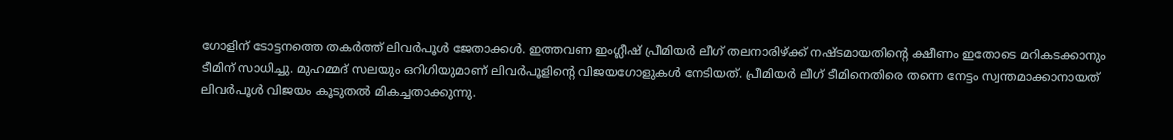ഗോളിന് ടോട്ടനത്തെ തകര്‍ത്ത് ലിവര്‍പൂള്‍ ജേതാക്കള്‍. ഇത്തവണ ഇംഗ്ലീഷ് പ്രീമിയര്‍ ലീഗ് തലനാരിഴ്ക്ക് നഷ്ടമായതിന്റെ ക്ഷീണം ഇതോടെ മറികടക്കാനും ടീമിന് സാധിച്ചു. മുഹമ്മദ് സലയും ഒറിഗിയുമാണ് ലിവര്‍പൂളിന്റെ വിജയഗോളുകള്‍ നേടിയത്. പ്രീമിയര്‍ ലീഗ് ടീമിനെതിരെ തന്നെ നേട്ടം സ്വന്തമാക്കാനായത് ലിവര്‍പൂള്‍ വിജയം കൂടുതല്‍ മികച്ചതാക്കുന്നു.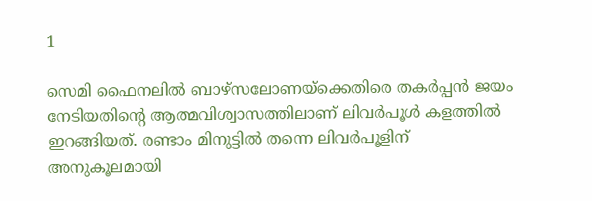1

സെമി ഫൈനലില്‍ ബാഴ്‌സലോണയ്‌ക്കെതിരെ തകര്‍പ്പന്‍ ജയം നേടിയതിന്റെ ആത്മവിശ്വാസത്തിലാണ് ലിവര്‍പൂള്‍ കളത്തില്‍ ഇറങ്ങിയത്. രണ്ടാം മിനുട്ടില്‍ തന്നെ ലിവര്‍പൂളിന് അനുകൂലമായി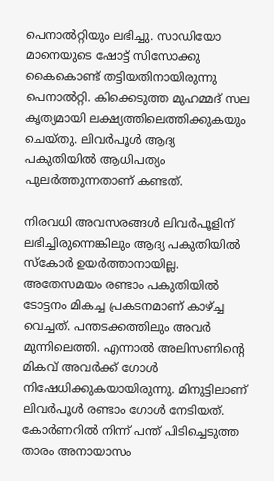പെനാല്‍റ്റിയും ലഭിച്ചു. സാഡിയോ മാനെയുടെ ഷോട്ട് സിസോക്കു കൈകൊണ്ട് തട്ടിയതിനായിരുന്നു പെനാല്‍റ്റി. കിക്കെടുത്ത മുഹമ്മദ് സല കൃത്യമായി ലക്ഷ്യത്തിലെത്തിക്കുകയും ചെയ്തു. ലിവര്‍പൂള്‍ ആദ്യ പകുതിയില്‍ ആധിപത്യം പുലര്‍ത്തുന്നതാണ് കണ്ടത്.

നിരവധി അവസരങ്ങള്‍ ലിവര്‍പൂളിന് ലഭിച്ചിരുന്നെങ്കിലും ആദ്യ പകുതിയില്‍ സ്‌കോര്‍ ഉയര്‍ത്താനായില്ല. അതേസമയം രണ്ടാം പകുതിയില്‍ ടോട്ടനം മികച്ച പ്രകടനമാണ് കാഴ്ച്ച വെച്ചത്. പന്തടക്കത്തിലും അവര്‍ മുന്നിലെത്തി. എന്നാല്‍ അലിസണിന്റെ മികവ് അവര്‍ക്ക് ഗോള്‍ നിഷേധിക്കുകയായിരുന്നു. മിനുട്ടിലാണ് ലിവര്‍പൂള്‍ രണ്ടാം ഗോള്‍ നേടിയത്. കോര്‍ണറില്‍ നിന്ന് പന്ത് പിടിച്ചെടുത്ത താരം അനായാസം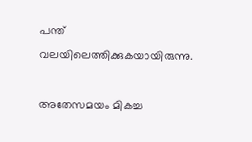പന്ത് വലയിലെത്തിക്കുകയായിരുന്നു.

അതേസമയം മികച്ച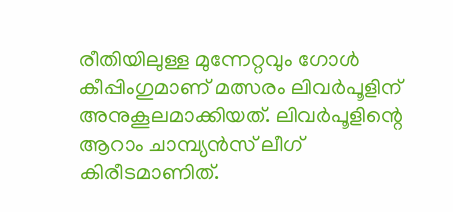രീതിയിലുള്ള മുന്നേറ്റവും ഗോള്‍ കീപ്പിംഗുമാണ് മത്സരം ലിവര്‍പൂളിന് അനുകൂലമാക്കിയത്. ലിവര്‍പൂളിന്റെ ആറാം ചാമ്പ്യന്‍സ് ലീഗ് കിരീടമാണിത്.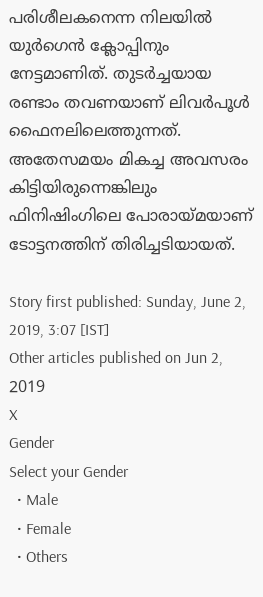പരിശീലകനെന്ന നിലയില്‍ യുര്‍ഗെന്‍ ക്ലോപ്പിനും നേട്ടമാണിത്. തുടര്‍ച്ചയായ രണ്ടാം തവണയാണ് ലിവര്‍പൂള്‍ ഫൈനലിലെത്തുന്നത്. അതേസമയം മികച്ച അവസരം കിട്ടിയിരുന്നെങ്കിലും ഫിനിഷിംഗിലെ പോരായ്മയാണ് ടോട്ടനത്തിന് തിരിച്ചടിയായത്.

Story first published: Sunday, June 2, 2019, 3:07 [IST]
Other articles published on Jun 2, 2019
X
Gender
Select your Gender
  • Male
  • Female
  • Others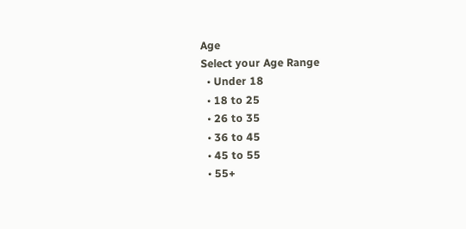Age
Select your Age Range
  • Under 18
  • 18 to 25
  • 26 to 35
  • 36 to 45
  • 45 to 55
  • 55+